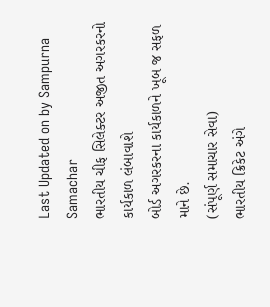Last Updated on by Sampurna Samachar
ભારતીય ચીફ સિલેક્ટર અજીત અગરકરનો કાર્યકાળ લંબાવાશે
બોર્ડ અગરકરના કાર્યકાળને ખૂબ જ સફળ માને છે.
(સંપૂર્ણ સમાચાર સેવા)
ભારતીય ક્રિકેટ અંગે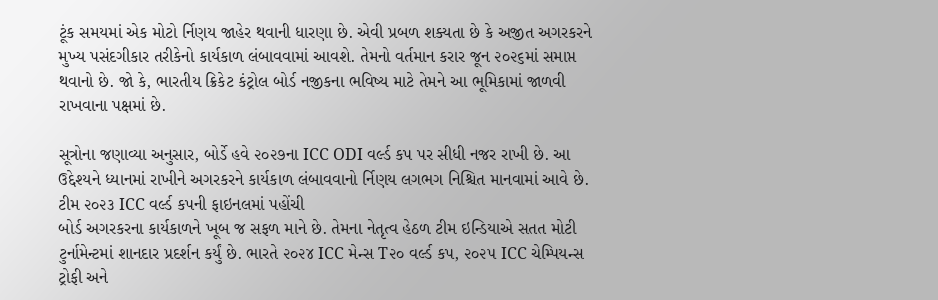ટૂંક સમયમાં એક મોટો ર્નિણય જાહેર થવાની ધારણા છે. એવી પ્રબળ શક્યતા છે કે અજીત અગરકરને મુખ્ય પસંદગીકાર તરીકેનો કાર્યકાળ લંબાવવામાં આવશે. તેમનો વર્તમાન કરાર જૂન ૨૦૨૬માં સમાપ્ત થવાનો છે. જો કે, ભારતીય ક્રિકેટ કંટ્રોલ બોર્ડ નજીકના ભવિષ્ય માટે તેમને આ ભૂમિકામાં જાળવી રાખવાના પક્ષમાં છે.

સૂત્રોના જણાવ્યા અનુસાર, બોર્ડે હવે ૨૦૨૭ના ICC ODI વર્લ્ડ કપ પર સીધી નજર રાખી છે. આ ઉદ્દેશ્યને ધ્યાનમાં રાખીને અગરકરને કાર્યકાળ લંબાવવાનો ર્નિણય લગભગ નિશ્ચિત માનવામાં આવે છે.
ટીમ ૨૦૨૩ ICC વર્લ્ડ કપની ફાઇનલમાં પહોંચી
બોર્ડ અગરકરના કાર્યકાળને ખૂબ જ સફળ માને છે. તેમના નેતૃત્વ હેઠળ ટીમ ઇન્ડિયાએ સતત મોટી ટુર્નામેન્ટમાં શાનદાર પ્રદર્શન કર્યું છે. ભારતે ૨૦૨૪ ICC મેન્સ T૨૦ વર્લ્ડ કપ, ૨૦૨૫ ICC ચેમ્પિયન્સ ટ્રોફી અને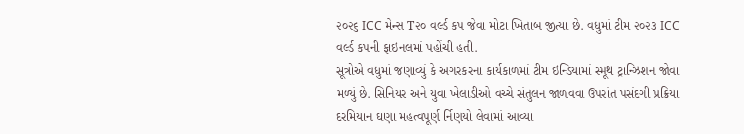૨૦૨૬ ICC મેન્સ T૨૦ વર્લ્ડ કપ જેવા મોટા ખિતાબ જીત્યા છે. વધુમાં ટીમ ૨૦૨૩ ICC વર્લ્ડ કપની ફાઇનલમાં પહોંચી હતી.
સૂત્રોએ વધુમાં જણાવ્યું કે અગરકરના કાર્યકાળમાં ટીમ ઇન્ડિયામાં સ્મૂથ ટ્રાન્ઝિશન જોવા મળ્યું છે. સિનિયર અને યુવા ખેલાડીઓ વચ્ચે સંતુલન જાળવવા ઉપરાંત પસંદગી પ્રક્રિયા દરમિયાન ઘણા મહત્વપૂર્ણ ર્નિણયો લેવામાં આવ્યા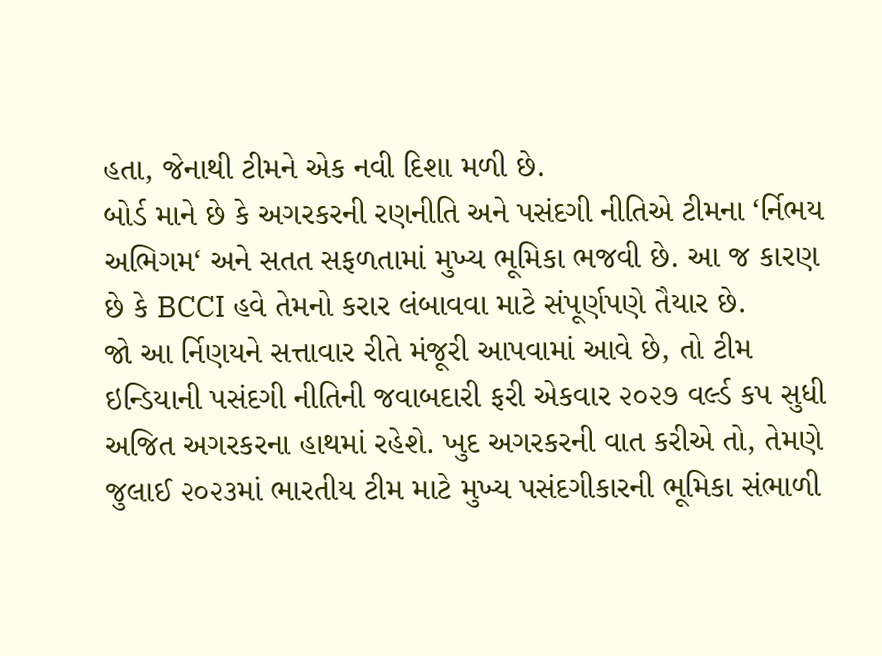હતા, જેનાથી ટીમને એક નવી દિશા મળી છે.
બોર્ડ માને છે કે અગરકરની રણનીતિ અને પસંદગી નીતિએ ટીમના ‘ર્નિભય અભિગમ‘ અને સતત સફળતામાં મુખ્ય ભૂમિકા ભજવી છે. આ જ કારણ છે કે BCCI હવે તેમનો કરાર લંબાવવા માટે સંપૂર્ણપણે તૈયાર છે.
જો આ ર્નિણયને સત્તાવાર રીતે મંજૂરી આપવામાં આવે છે, તો ટીમ ઇન્ડિયાની પસંદગી નીતિની જવાબદારી ફરી એકવાર ૨૦૨૭ વર્લ્ડ કપ સુધી અજિત અગરકરના હાથમાં રહેશે. ખુદ અગરકરની વાત કરીએ તો, તેમણે જુલાઈ ૨૦૨૩માં ભારતીય ટીમ માટે મુખ્ય પસંદગીકારની ભૂમિકા સંભાળી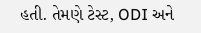હતી. તેમણે ટેસ્ટ, ODI અને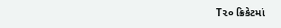T૨૦ ક્રિકેટમાં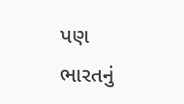પણ ભારતનું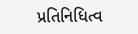પ્રતિનિધિત્વ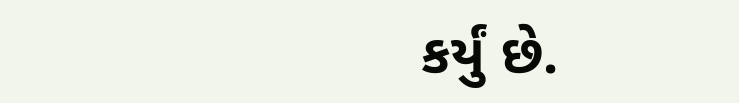કર્યું છે.